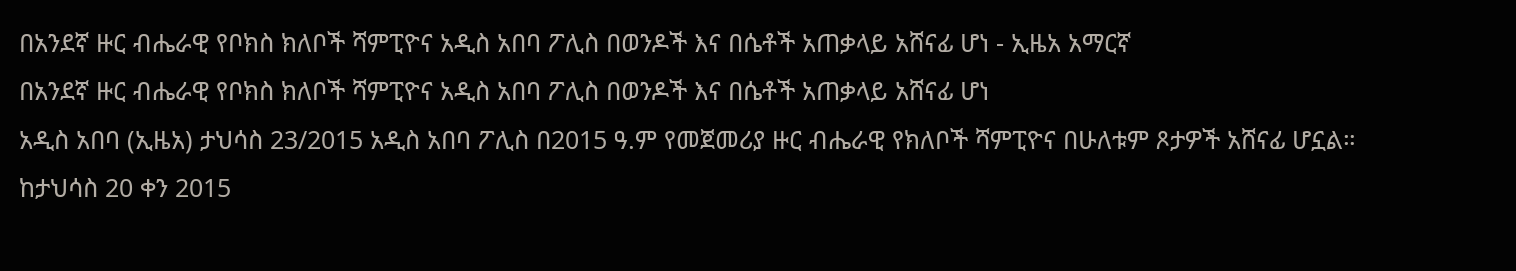በአንደኛ ዙር ብሔራዊ የቦክስ ክለቦች ሻምፒዮና አዲስ አበባ ፖሊስ በወንዶች እና በሴቶች አጠቃላይ አሸናፊ ሆነ - ኢዜአ አማርኛ
በአንደኛ ዙር ብሔራዊ የቦክስ ክለቦች ሻምፒዮና አዲስ አበባ ፖሊስ በወንዶች እና በሴቶች አጠቃላይ አሸናፊ ሆነ
አዲስ አበባ (ኢዜአ) ታህሳስ 23/2015 አዲስ አበባ ፖሊስ በ2015 ዓ.ም የመጀመሪያ ዙር ብሔራዊ የክለቦች ሻምፒዮና በሁለቱም ጾታዎች አሸናፊ ሆኗል።
ከታህሳስ 20 ቀን 2015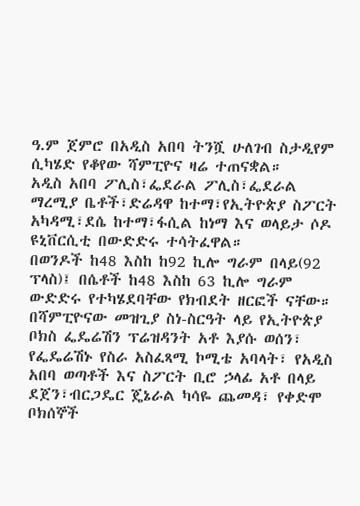ዓ.ም ጀምሮ በአዲስ አበባ ትንሿ ሁለገብ ስታዲየም ሲካሄድ የቆየው ሻምፒዮና ዛሬ ተጠናቋል።
አዲስ አበባ ፖሊስ፣ፌደራል ፖሊስ፣ፌደራል ማረሚያ ቤቶች፣ድሬዳዋ ከተማ፣የኢትዮጵያ ስፖርት አካዳሚ፣ደሴ ከተማ፣ፋሲል ከነማ እና ወላይታ ሶዶ ዩኒቨርሲቲ በውድድሩ ተሳትፈዋል።
በወንዶች ከ48 እስከ ከ92 ኪሎ ግራም በላይ(92 ፕላስ)፤ በሴቶች ከ48 እስከ 63 ኪሎ ግራም ውድድሩ የተካሄደባቸው የክብደት ዘርፎች ናቸው።
በሻምፒዮናው መዝጊያ ስነ-ስርዓት ላይ የኢትዮጵያ ቦክስ ፌዴሬሽን ፕሬዝዳንት አቶ እያሱ ወሰን፣ የፌዴሬሽኑ የስራ አስፈጻሚ ኮሚቴ አባላት፣ የአዲስ አበባ ወጣቶች እና ስፖርት ቢሮ ኃላፊ አቶ በላይ ደጀን፣ብርጋዴር ጄኔራል ካሳዬ ጨመዳ፣ የቀድሞ ቦክሰኞች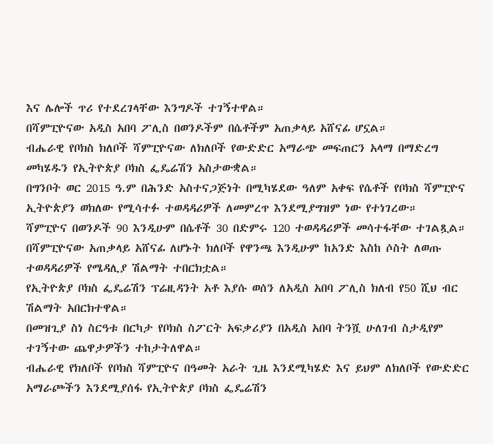እና ሌሎች ጥሪ የተደረገላቸው እንግዶች ተገኝተዋል።
በሻምፒዮናው አዲስ አበባ ፖሊስ በወንዶችም በሴቶችም አጠቃላይ አሸናፊ ሆኗል።
ብሔራዊ የቦክስ ክለቦች ሻምፒዮናው ለክለቦች የውድድር አማራጭ መፍጠርን አላማ በማድረግ መካሄዱን የኢትዮጵያ ቦክስ ፌዴሬሽን አስታውቋል።
በግንቦት ወር 2015 ዓ.ም በሕንድ አስተናጋጅነት በሚካሄደው ዓለም አቀፍ የሴቶች የቦክስ ሻምፒዮና ኢትዮጵያን ወክለው የሚሳተፉ ተወዳዳሪዎች ለመምረጥ እንደሚያግዝም ነው የተነገረው።
ሻምፒዮና በወንዶች 90 እንዲሁም በሴቶች 30 በድምሩ 120 ተወዳዳሪዎች መሳተፋቸው ተገልጿል።
በሻምፒዮናው አጠቃላይ አሸናፊ ለሆኑት ክለቦች የዋንጫ እንዲሁም ከአንድ እስከ ሶስት ለወጡ ተወዳዳሪዎች የሜዳሊያ ሽልማት ተበርክቷል።
የኢትዮጵያ ቦክስ ፌዴሬሽን ፕሬዚዳንት አቶ እያሱ ወሰን ለአዲስ አበባ ፖሊስ ክለብ የ50 ሺህ ብር ሽልማት አበርክተዋል።
በመዝጊያ ስነ ስርዓቱ በርካታ የቦክስ ስፖርት አፍቃሪያን በአዲስ አበባ ትንሿ ሁለገብ ስታዲየም ተገኝተው ጨዋታዎችን ተከታትለዋል።
ብሔራዊ የክለቦች የቦክስ ሻምፒዮና በዓመት አራት ጊዜ እንደሚካሄድ እና ይህም ለክለቦች የውድድር አማራጮችን እንደሚያሰፋ የኢትዮጵያ ቦክስ ፌዴሬሽን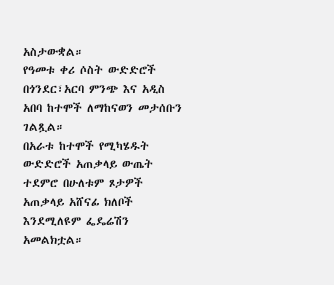አስታውቋል።
የዓመቱ ቀሪ ሶስት ውድድሮች በጎንደር፣አርባ ምንጭ እና አዲስ አበባ ከተሞች ለማከናወን መታሰቡን ገልጿል።
በአራቱ ከተሞች የሚካሄዱት ውድድሮች አጠቃላይ ውጤት ተደምሮ በሁለቱም ጾታዎች አጠቃላይ አሸናፊ ክለቦች እንደሚለዩም ፌዴሬሽን አመልክቷል።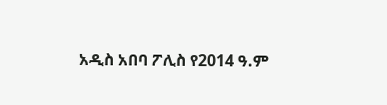አዲስ አበባ ፖሊስ የ2014 ዓ.ም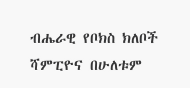ብሔራዊ የቦክስ ክለቦች ሻምፒዮና በሁለቱም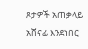ጾታዎች አጠቃላይ አሸናፊ እንደነበር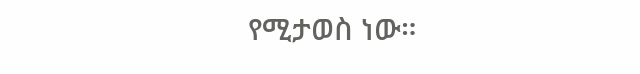የሚታወስ ነው።